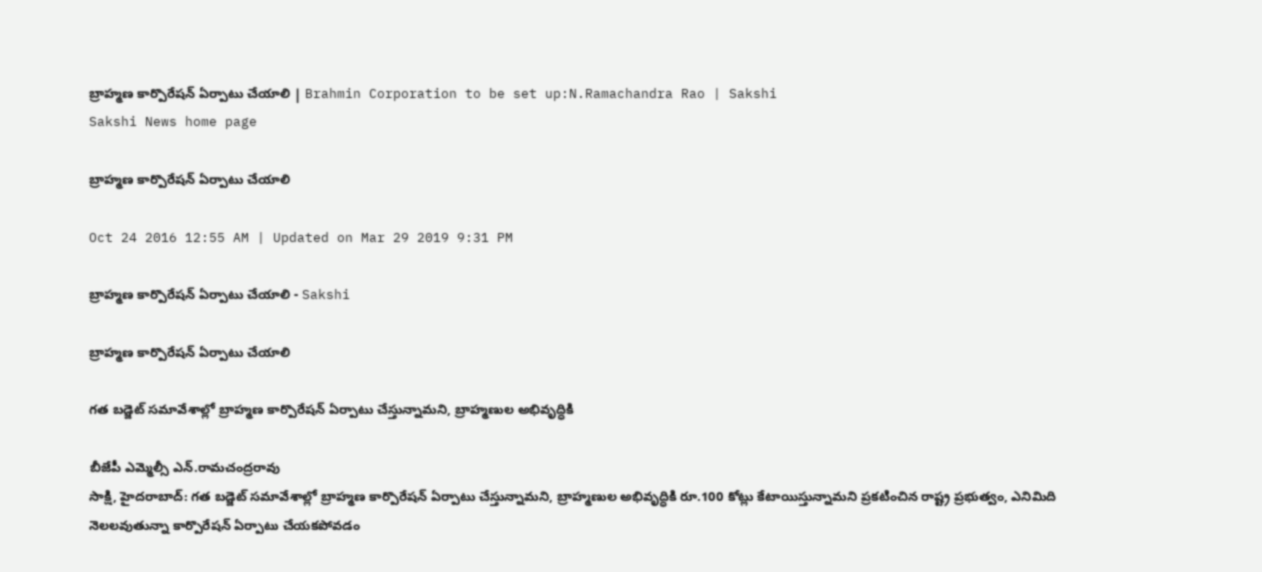బ్రాహ్మణ కార్పొరేషన్ ఏర్పాటు చేయాలి | Brahmin Corporation to be set up:N.Ramachandra Rao | Sakshi
Sakshi News home page

బ్రాహ్మణ కార్పొరేషన్ ఏర్పాటు చేయాలి

Oct 24 2016 12:55 AM | Updated on Mar 29 2019 9:31 PM

బ్రాహ్మణ కార్పొరేషన్ ఏర్పాటు చేయాలి - Sakshi

బ్రాహ్మణ కార్పొరేషన్ ఏర్పాటు చేయాలి

గత బడ్జెట్ సమావేశాల్లో బ్రాహ్మణ కార్పొరేషన్ ఏర్పాటు చేస్తున్నామని, బ్రాహ్మణుల అభివృద్ధికి

బీజేపీ ఎమ్మెల్సీ ఎన్.రామచంద్రరావు
సాక్షి, హైదరాబాద్: గత బడ్జెట్ సమావేశాల్లో బ్రాహ్మణ కార్పొరేషన్ ఏర్పాటు చేస్తున్నామని, బ్రాహ్మణుల అభివృద్ధికి రూ.100 కోట్లు కేటాయిస్తున్నామని ప్రకటించిన రాష్ట్ర ప్రభుత్వం, ఎనిమిది నెలలవుతున్నా కార్పొరేషన్ ఏర్పాటు చేయకపోవడం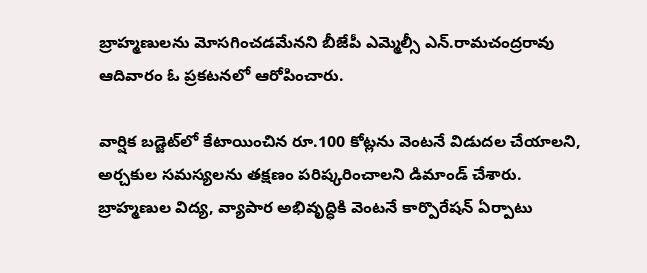బ్రాహ్మణులను మోసగించడమేనని బీజేపీ ఎమ్మెల్సీ ఎన్.రామచంద్రరావు ఆదివారం ఓ ప్రకటనలో ఆరోపించారు.

వార్షిక బడ్జెట్‌లో కేటాయించిన రూ.100 కోట్లను వెంటనే విడుదల చేయాలని, అర్చకుల సమస్యలను తక్షణం పరిష్కరించాలని డిమాండ్ చేశారు. బ్రాహ్మణుల విద్య, వ్యాపార అభివృద్ధికి వెంటనే కార్పొరేషన్ ఏర్పాటు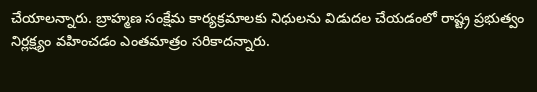చేయాలన్నారు. బ్రాహ్మణ సంక్షేమ కార్యక్రమాలకు నిధులను విడుదల చేయడంలో రాష్ట్ర ప్రభుత్వం నిర్లక్ష్యం వహించడం ఎంతమాత్రం సరికాదన్నారు.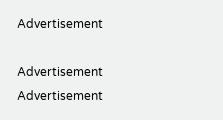Advertisement

Advertisement
Advertisement